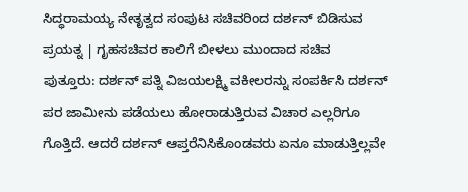ಸಿದ್ಧರಾಮಯ್ಯ ನೇತೃತ್ವದ ಸಂಪುಟ ಸಚಿವರಿಂದ ದರ್ಶನ್ ಬಿಡಿಸುವ ಪ್ರಯತ್ನ | ಗೃಹಸಚಿವರ ಕಾಲಿಗೆ ಬೀಳಲು ಮುಂದಾದ ಸಚಿವ
ಪುತ್ತೂರು: ದರ್ಶನ್ ಪತ್ನಿ ವಿಜಯಲಕ್ಷ್ಮಿ ವಕೀಲರನ್ನು ಸಂಪರ್ಕಿಸಿ ದರ್ಶನ್ ಪರ ಜಾಮೀನು ಪಡೆಯಲು ಹೋರಾಡುತ್ತಿರುವ ವಿಚಾರ ಎಲ್ಲರಿಗೂ ಗೊತ್ತಿದೆ. ಆದರೆ ದರ್ಶನ್ ಆಪ್ತರೆನಿಸಿಕೊಂಡವರು ಏನೂ ಮಾಡುತ್ತಿಲ್ಲವೇ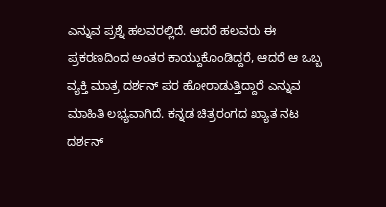ಎನ್ನುವ ಪ್ರಶ್ನೆ ಹಲವರಲ್ಲಿದೆ. ಆದರೆ ಹಲವರು ಈ ಪ್ರಕರಣದಿಂದ ಅಂತರ ಕಾಯ್ದುಕೊಂಡಿದ್ದರೆ, ಆದರೆ ಆ ಒಬ್ಬ ವ್ಯಕ್ತಿ ಮಾತ್ರ ದರ್ಶನ್ ಪರ ಹೋರಾಡುತ್ತಿದ್ದಾರೆ ಎನ್ನುವ ಮಾಹಿತಿ ಲಭ್ಯವಾಗಿದೆ. ಕನ್ನಡ ಚಿತ್ರರಂಗದ ಖ್ಯಾತ ನಟ ದರ್ಶನ್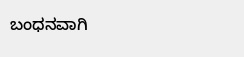ಬಂಧನವಾಗಿ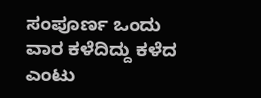ಸಂಪೂರ್ಣ ಒಂದು ವಾರ ಕಳೆದಿದ್ದು ಕಳೆದ ಎಂಟು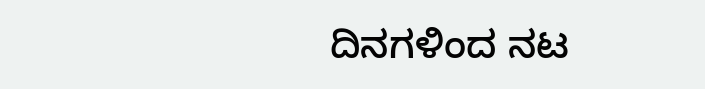ದಿನಗಳಿಂದ ನಟ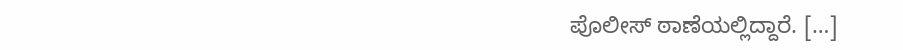ಪೊಲೀಸ್ ಠಾಣೆಯಲ್ಲಿದ್ದಾರೆ. […]